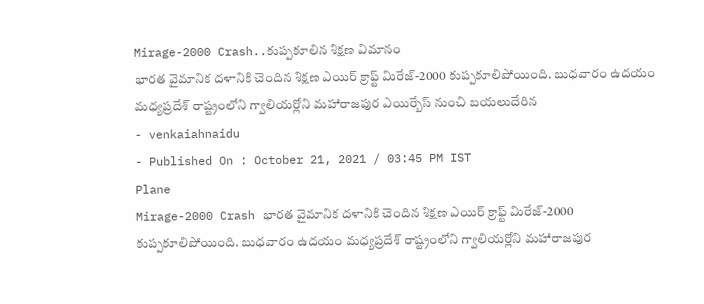Mirage-2000 Crash..కుప్పకూలిన శిక్షణ విమానం
భారత వైమానిక దళానికి చెందిన శిక్షణ ఎయిర్ క్రాఫ్ట్ మిరేజ్-2000 కుప్పకూలిపోయింది. బుధవారం ఉదయం మధ్యప్రదేశ్ రాష్ట్రంలోని గ్వాలియర్లోని మహారాజపుర ఎయిర్బేస్ నుంచి బయలుదేరిన
- venkaiahnaidu
- Published On : October 21, 2021 / 03:45 PM IST
Plane
Mirage-2000 Crash భారత వైమానిక దళానికి చెందిన శిక్షణ ఎయిర్ క్రాఫ్ట్ మిరేజ్-2000 కుప్పకూలిపోయింది. బుధవారం ఉదయం మధ్యప్రదేశ్ రాష్ట్రంలోని గ్వాలియర్లోని మహారాజపుర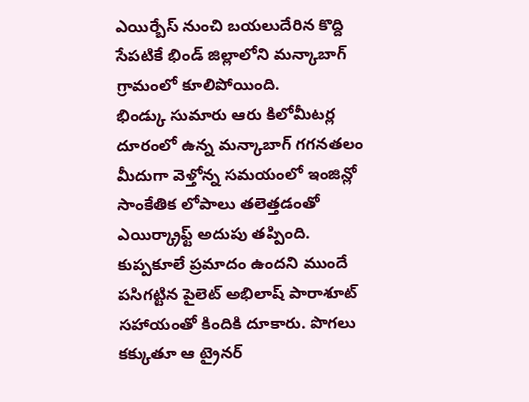ఎయిర్బేస్ నుంచి బయలుదేరిన కొద్ది సేపటికే భిండ్ జిల్లాలోని మన్కాబాగ్ గ్రామంలో కూలిపోయింది.
భిండ్కు సుమారు ఆరు కిలోమీటర్ల దూరంలో ఉన్న మన్కాబాగ్ గగనతలం మీదుగా వెళ్తోన్న సమయంలో ఇంజిన్లో సాంకేతిక లోపాలు తలెత్తడంతో ఎయిర్క్రాఫ్ట్ అదుపు తప్పింది. కుప్పకూలే ప్రమాదం ఉందని ముందే పసిగట్టిన పైలెట్ అభిలాష్ పారాశూట్ సహాయంతో కిందికి దూకారు. పొగలు కక్కుతూ ఆ ట్రైనర్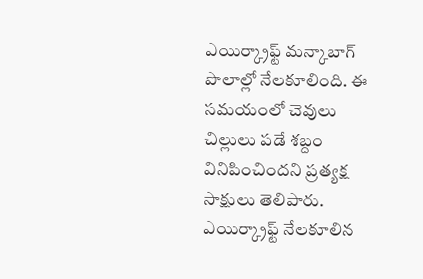ఎయిర్క్రాఫ్ట్ మన్కాబాగ్ పొలాల్లో నేలకూలింది. ఈ సమయంలో చెవులు చిల్లులు పడే శబ్దం వినిపించిందని ప్రత్యక్ష సాక్షులు తెలిపారు. ఎయిర్క్రాఫ్ట్ నేలకూలిన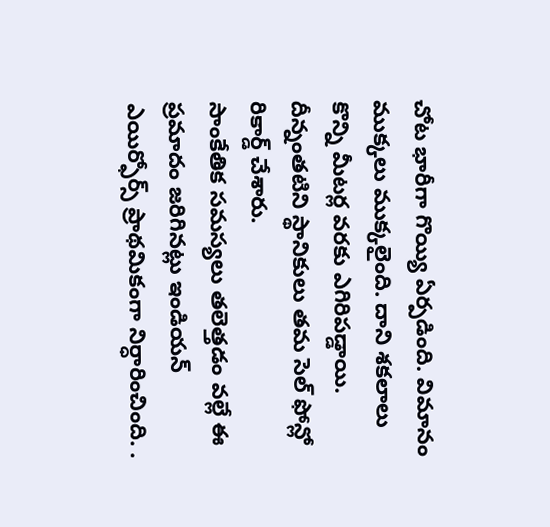చోట భారీగా గొయ్యి ఏర్పడింది. విమానం ముక్కలు ముక్కలైంది. దాని శకలాలు కొన్ని మీటర్ల వరకు ఎగిరిపడ్డాయి. దీన్నంతటిని స్థానికులు తమ సెల్ ఫోన్లో రికార్డ్ చేశారు.
సాంకేతిక సమస్యలు తలెత్తడం వల్లే ఈ ప్రమాదం జరిగినట్లు ఇండియన్ ఎయిర్ఫోర్స్ ప్రాథమికంగా నిర్ధారించింది. .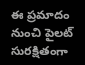ఈ ప్రమాదం నుంచి పైలట్ సురక్షితంగా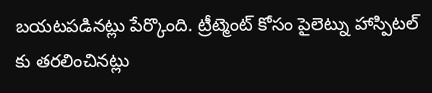బయటపడినట్లు పేర్కొంది. ట్రీట్మెంట్ కోసం పైలెట్ను హాస్పిటల్ కు తరలించినట్లు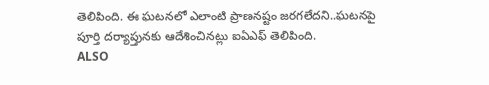తెలిపింది. ఈ ఘటనలో ఎలాంటి ప్రాణనష్టం జరగలేదని..ఘటనపై పూర్తి దర్యాప్తునకు ఆదేశించినట్లు ఐఏఎఫ్ తెలిపింది.
ALSO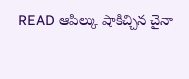READ ఆపిల్కు షాకిచ్చిన చైనా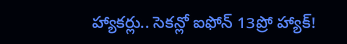హ్యాకర్లు.. సెకన్లో ఐఫోన్ 13ప్రో హ్యాక్!